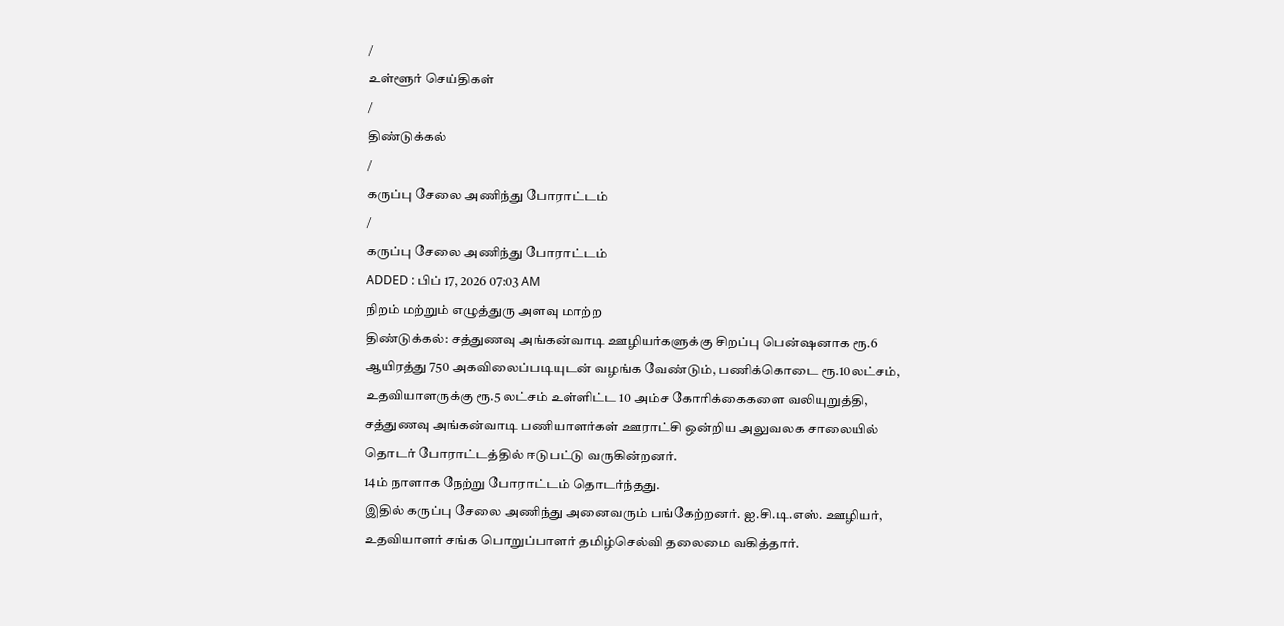/
உள்ளூர் செய்திகள்
/
திண்டுக்கல்
/
கருப்பு சேலை அணிந்து போராட்டம்
/
கருப்பு சேலை அணிந்து போராட்டம்
ADDED : பிப் 17, 2026 07:03 AM
நிறம் மற்றும் எழுத்துரு அளவு மாற்ற
திண்டுக்கல்: சத்துணவு அங்கன்வாடி ஊழியர்களுக்கு சிறப்பு பென்ஷனாக ரூ.6 ஆயிரத்து 750 அகவிலைப்படியுடன் வழங்க வேண்டும், பணிக்கொடை ரூ.10லட்சம், உதவியாளருக்கு ரூ.5 லட்சம் உள்ளிட்ட 10 அம்ச கோரிக்கைகளை வலியுறுத்தி, சத்துணவு அங்கன்வாடி பணியாளர்கள் ஊராட்சி ஒன்றிய அலுவலக சாலையில் தொடர் போராட்டத்தில் ஈடுபட்டு வருகின்றனர்.
14ம் நாளாக நேற்று போராட்டம் தொடர்ந்தது.
இதில் கருப்பு சேலை அணிந்து அனைவரும் பங்கேற்றனர். ஐ.சி.டி.எஸ். ஊழியர், உதவியாளர் சங்க பொறுப்பாளர் தமிழ்செல்வி தலைமை வகித்தார்.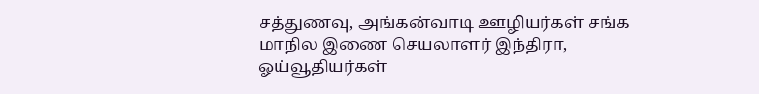சத்துணவு, அங்கன்வாடி ஊழியர்கள் சங்க மாநில இணை செயலாளர் இந்திரா, ஓய்வூதியர்கள்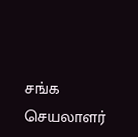சங்க செயலாளர்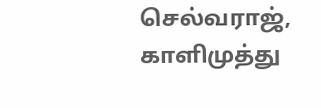செல்வராஜ், காளிமுத்து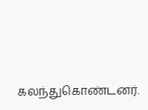கலந்துகொண்டனர்.